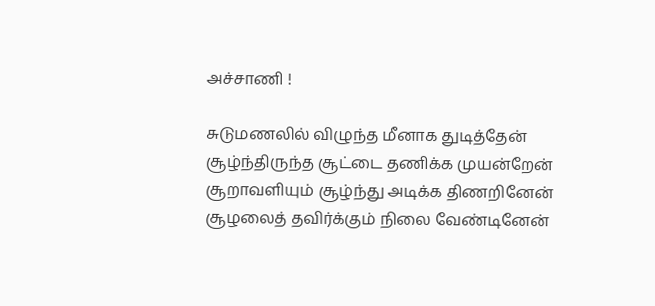அச்சாணி !

சுடுமணலில் விழுந்த மீனாக துடித்தேன்
சூழ்ந்திருந்த சூட்டை தணிக்க முயன்றேன்
சூறாவளியும் சூழ்ந்து அடிக்க திணறினேன்
சூழலைத் தவிர்க்கும் நிலை வேண்டினேன்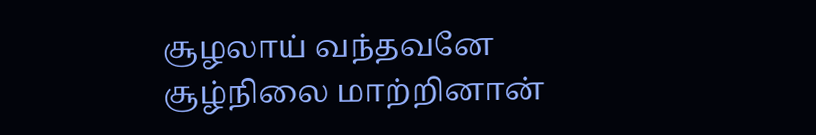சூழலாய் வந்தவனே சூழ்நிலை மாற்றினான்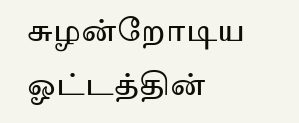சுழன்றோடிய ஓட்டத்தின்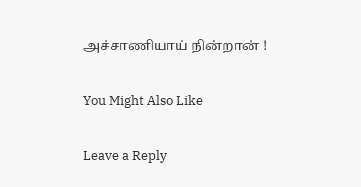அச்சாணியாய் நின்றான் !

You Might Also Like

Leave a Reply